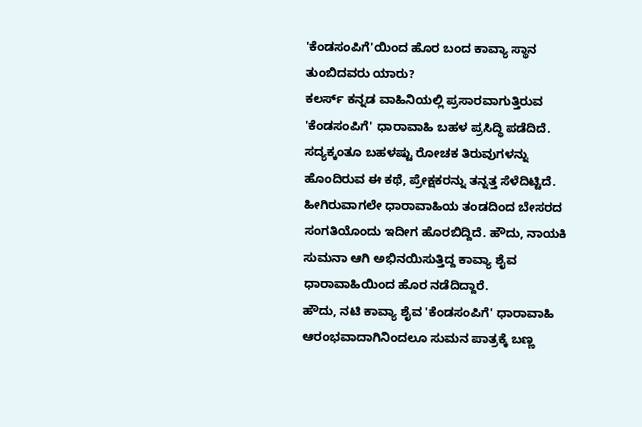'ಕೆಂಡಸಂಪಿಗೆ'ಯಿಂದ ಹೊರ ಬಂದ ಕಾವ್ಯಾ ಸ್ಥಾನ ತುಂಬಿದವರು ಯಾರು?
ಕಲರ್ಸ್ ಕನ್ನಡ ವಾಹಿನಿಯಲ್ಲಿ ಪ್ರಸಾರವಾಗುತ್ತಿರುವ 'ಕೆಂಡಸಂಪಿಗೆ' ಧಾರಾವಾಹಿ ಬಹಳ ಪ್ರಸಿದ್ಧಿ ಪಡೆದಿದೆ. ಸದ್ಯಕ್ಕಂತೂ ಬಹಳಷ್ಟು ರೋಚಕ ತಿರುವುಗಳನ್ನು ಹೊಂದಿರುವ ಈ ಕಥೆ, ಪ್ರೇಕ್ಷಕರನ್ನು ತನ್ನತ್ತ ಸೆಳೆದಿಟ್ಟಿದೆ. ಹೀಗಿರುವಾಗಲೇ ಧಾರಾವಾಹಿಯ ತಂಡದಿಂದ ಬೇಸರದ ಸಂಗತಿಯೊಂದು ಇದೀಗ ಹೊರಬಿದ್ದಿದೆ. ಹೌದು, ನಾಯಕಿ ಸುಮನಾ ಆಗಿ ಅಭಿನಯಿಸುತ್ತಿದ್ದ ಕಾವ್ಯಾ ಶೈವ ಧಾರಾವಾಹಿಯಿಂದ ಹೊರ ನಡೆದಿದ್ದಾರೆ.
ಹೌದು, ನಟಿ ಕಾವ್ಯಾ ಶೈವ 'ಕೆಂಡಸಂಪಿಗೆ' ಧಾರಾವಾಹಿ ಆರಂಭವಾದಾಗಿನಿಂದಲೂ ಸುಮನ ಪಾತ್ರಕ್ಕೆ ಬಣ್ಣ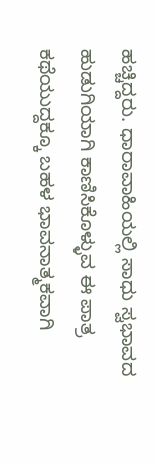ಹಚ್ಚಿದ್ದರು. ಧಾರಾವಾಹಿಯಲ್ಲಿ ಸಾಧು ಸ್ವಭಾವದ ಹುಡುಗಿಯಾಗಿ ಕಾಣಿಸಿಕೊಳ್ಳುವ ಈ ಪಾತ್ರ ಕಥೆಯುದ್ದಕ್ಕೂ ಬಹಳ ಭಾವನಾತ್ಮಕವಾಗಿ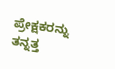ಪ್ರೇಕ್ಷಕರನ್ನು ತನ್ನತ್ತ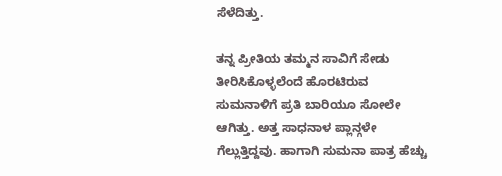ಸೆಳೆದಿತ್ತು.

ತನ್ನ ಪ್ರೀತಿಯ ತಮ್ಮನ ಸಾವಿಗೆ ಸೇಡು ತೀರಿಸಿಕೊಳ್ಳಲೆಂದೆ ಹೊರಟಿರುವ ಸುಮನಾಳಿಗೆ ಪ್ರತಿ ಬಾರಿಯೂ ಸೋಲೇ ಆಗಿತ್ತು. ಅತ್ತ ಸಾಧನಾಳ ಪ್ಲಾನ್ಗಳೇ ಗೆಲ್ಲುತ್ತಿದ್ದವು. ಹಾಗಾಗಿ ಸುಮನಾ ಪಾತ್ರ ಹೆಚ್ಚು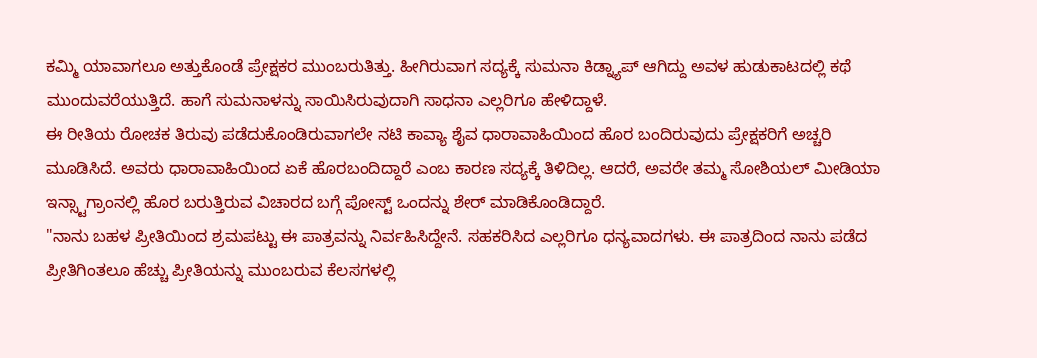ಕಮ್ಮಿ ಯಾವಾಗಲೂ ಅತ್ತುಕೊಂಡೆ ಪ್ರೇಕ್ಷಕರ ಮುಂಬರುತಿತ್ತು. ಹೀಗಿರುವಾಗ ಸದ್ಯಕ್ಕೆ ಸುಮನಾ ಕಿಡ್ನ್ಯಾಪ್ ಆಗಿದ್ದು ಅವಳ ಹುಡುಕಾಟದಲ್ಲಿ ಕಥೆ ಮುಂದುವರೆಯುತ್ತಿದೆ. ಹಾಗೆ ಸುಮನಾಳನ್ನು ಸಾಯಿಸಿರುವುದಾಗಿ ಸಾಧನಾ ಎಲ್ಲರಿಗೂ ಹೇಳಿದ್ದಾಳೆ.
ಈ ರೀತಿಯ ರೋಚಕ ತಿರುವು ಪಡೆದುಕೊಂಡಿರುವಾಗಲೇ ನಟಿ ಕಾವ್ಯಾ ಶೈವ ಧಾರಾವಾಹಿಯಿಂದ ಹೊರ ಬಂದಿರುವುದು ಪ್ರೇಕ್ಷಕರಿಗೆ ಅಚ್ಚರಿ ಮೂಡಿಸಿದೆ. ಅವರು ಧಾರಾವಾಹಿಯಿಂದ ಏಕೆ ಹೊರಬಂದಿದ್ದಾರೆ ಎಂಬ ಕಾರಣ ಸದ್ಯಕ್ಕೆ ತಿಳಿದಿಲ್ಲ. ಆದರೆ, ಅವರೇ ತಮ್ಮ ಸೋಶಿಯಲ್ ಮೀಡಿಯಾ ಇನ್ಸ್ಟಾಗ್ರಾಂನಲ್ಲಿ ಹೊರ ಬರುತ್ತಿರುವ ವಿಚಾರದ ಬಗ್ಗೆ ಪೋಸ್ಟ್ ಒಂದನ್ನು ಶೇರ್ ಮಾಡಿಕೊಂಡಿದ್ದಾರೆ.
"ನಾನು ಬಹಳ ಪ್ರೀತಿಯಿಂದ ಶ್ರಮಪಟ್ಟು ಈ ಪಾತ್ರವನ್ನು ನಿರ್ವಹಿಸಿದ್ದೇನೆ. ಸಹಕರಿಸಿದ ಎಲ್ಲರಿಗೂ ಧನ್ಯವಾದಗಳು. ಈ ಪಾತ್ರದಿಂದ ನಾನು ಪಡೆದ ಪ್ರೀತಿಗಿಂತಲೂ ಹೆಚ್ಚು ಪ್ರೀತಿಯನ್ನು ಮುಂಬರುವ ಕೆಲಸಗಳಲ್ಲಿ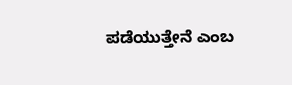ಪಡೆಯುತ್ತೇನೆ ಎಂಬ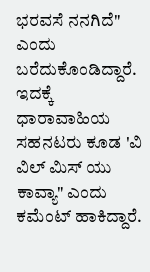ಭರವಸೆ ನನಗಿದೆ" ಎಂದು ಬರೆದುಕೊಂಡಿದ್ದಾರೆ. ಇದಕ್ಕೆ ಧಾರಾವಾಹಿಯ ಸಹನಟರು ಕೂಡ 'ವಿ ವಿಲ್ ಮಿಸ್ ಯು ಕಾವ್ಯಾ" ಎಂದು ಕಮೆಂಟ್ ಹಾಕಿದ್ದಾರೆ.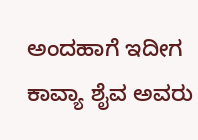ಅಂದಹಾಗೆ ಇದೀಗ ಕಾವ್ಯಾ ಶೈವ ಅವರು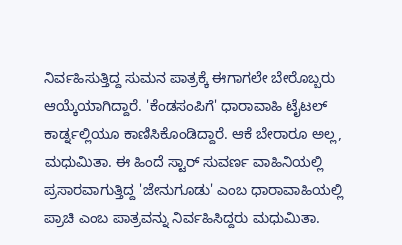ನಿರ್ವಹಿಸುತ್ತಿದ್ದ ಸುಮನ ಪಾತ್ರಕ್ಕೆ ಈಗಾಗಲೇ ಬೇರೊಬ್ಬರು ಆಯ್ಕೆಯಾಗಿದ್ದಾರೆ. 'ಕೆಂಡಸಂಪಿಗೆ' ಧಾರಾವಾಹಿ ಟೈಟಲ್ ಕಾರ್ಡ್ನಲ್ಲಿಯೂ ಕಾಣಿಸಿಕೊಂಡಿದ್ದಾರೆ. ಆಕೆ ಬೇರಾರೂ ಅಲ್ಲ, ಮಧುಮಿತಾ. ಈ ಹಿಂದೆ ಸ್ಟಾರ್ ಸುವರ್ಣ ವಾಹಿನಿಯಲ್ಲಿ ಪ್ರಸಾರವಾಗುತ್ತಿದ್ದ 'ಜೇನುಗೂಡು' ಎಂಬ ಧಾರಾವಾಹಿಯಲ್ಲಿ ಪ್ರಾಚಿ ಎಂಬ ಪಾತ್ರವನ್ನು ನಿರ್ವಹಿಸಿದ್ದರು ಮಧುಮಿತಾ.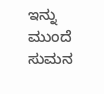ಇನ್ನು ಮುಂದೆ ಸುಮನ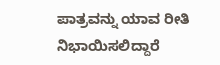ಪಾತ್ರವನ್ನು ಯಾವ ರೀತಿ ನಿಭಾಯಿಸಲಿದ್ದಾರೆ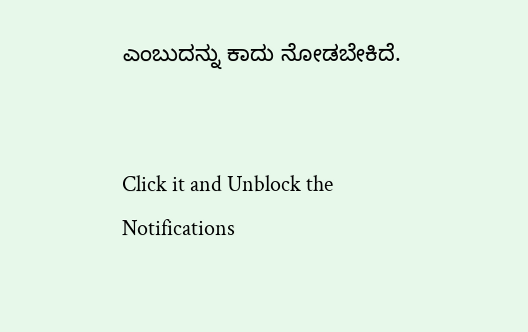ಎಂಬುದನ್ನು ಕಾದು ನೋಡಬೇಕಿದೆ.


Click it and Unblock the Notifications